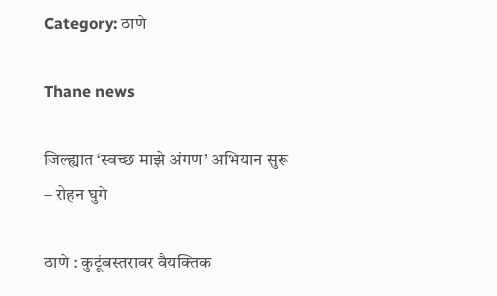Category: ठाणे

Thane news

जिल्ह्यात ‘स्वच्छ माझे अंगण’ अभियान सुरू – रोहन घुगे

ठाणे : कुटूंबस्तरावर वैयक्तिक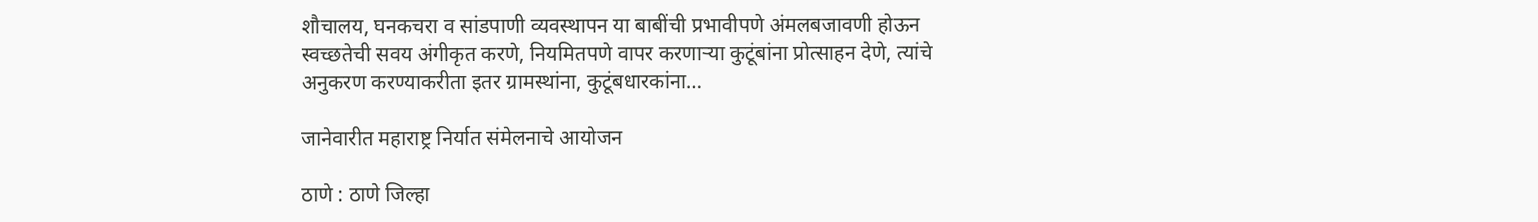शौचालय, घनकचरा व सांडपाणी व्यवस्थापन या बाबींची प्रभावीपणे अंमलबजावणी होऊन स्वच्छतेची सवय अंगीकृत करणे, नियमितपणे वापर करणाऱ्या कुटूंबांना प्रोत्साहन देणे, त्यांचे अनुकरण करण्याकरीता इतर ग्रामस्थांना, कुटूंबधारकांना…

जानेवारीत महाराष्ट्र निर्यात संमेलनाचे आयोजन

ठाणे : ठाणे जिल्हा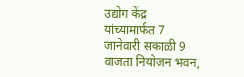उद्योग केंद्र यांच्यामार्फत 7 जानेवारी सकाळी 9 वाजता नियोजन भवन,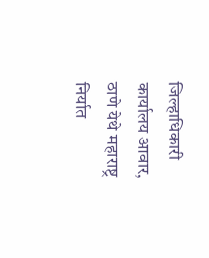जिल्हाधिकारी कार्यालय आवार, ठाणे येथे महाराष्ट्र निर्यात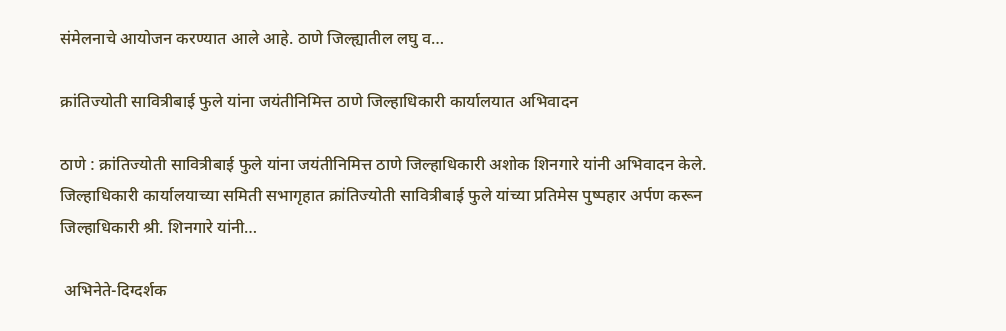संमेलनाचे आयोजन करण्यात आले आहे. ठाणे जिल्ह्यातील लघु व…

क्रांतिज्योती सावित्रीबाई फुले यांना जयंतीनिमित्त ठाणे जिल्हाधिकारी कार्यालयात अभिवादन

ठाणे : क्रांतिज्योती सावित्रीबाई फुले यांना जयंतीनिमित्त ठाणे जिल्हाधिकारी अशोक शिनगारे यांनी अभिवादन केले. जिल्हाधिकारी कार्यालयाच्या समिती सभागृहात क्रांतिज्योती सावित्रीबाई फुले यांच्या प्रतिमेस पुष्पहार अर्पण करून जिल्हाधिकारी श्री. शिनगारे यांनी…

 अभिनेते-दिग्दर्शक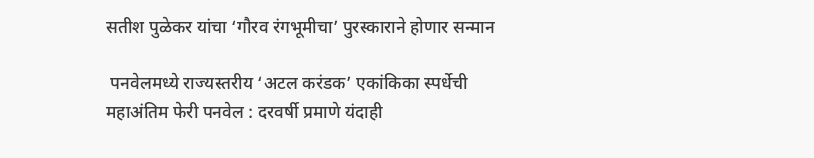सतीश पुळेकर यांचा ‘गौरव रंगभूमीचा’ पुरस्काराने होणार सन्मान

 पनवेलमध्ये राज्यस्तरीय ‘अटल करंडक’ एकांकिका स्पर्धेची महाअंतिम फेरी पनवेल : दरवर्षी प्रमाणे यंदाही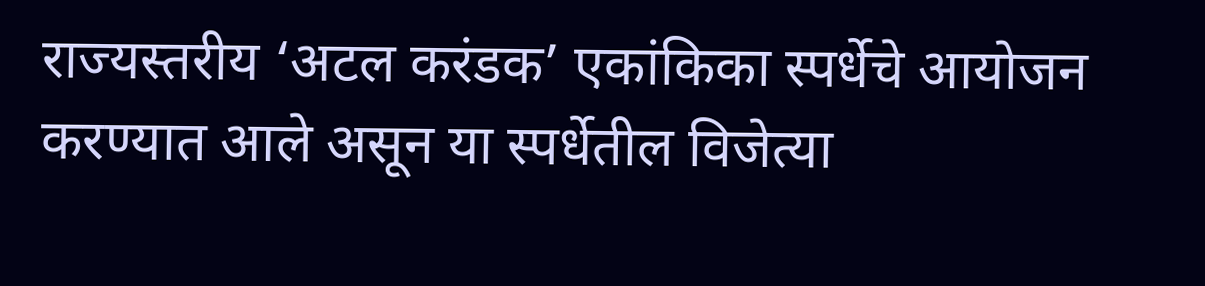राज्यस्तरीय ‘अटल करंडक’ एकांकिका स्पर्धेचे आयोजन करण्यात आले असून या स्पर्धेतील विजेत्या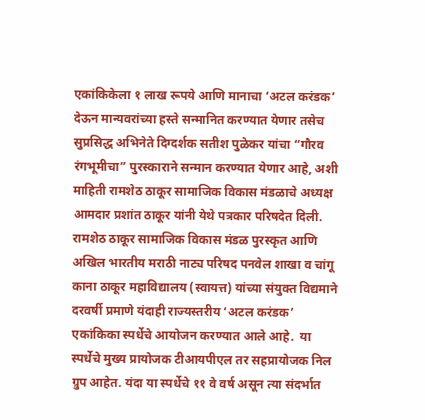एकांकिकेला १ लाख रूपये आणि मानाचा ‘अटल करंडक’ देऊन मान्यवरांच्या हस्ते सन्मानित करण्यात येणार तसेच सुप्रसिद्ध अभिनेते दिग्दर्शक सतीश पुळेकर यांचा “गौरव रंगभूमीचा” पुरस्काराने सन्मान करण्यात येणार आहे, अशी माहिती रामशेठ ठाकूर सामाजिक विकास मंडळाचे अध्यक्ष आमदार प्रशांत ठाकूर यांनी येथे पत्रकार परिषदेत दिली.   रामशेठ ठाकूर सामाजिक विकास मंडळ पुरस्कृत आणि अखिल भारतीय मराठी नाट्य परिषद पनवेल शाखा व चांगू काना ठाकूर महाविद्यालय (स्वायत्त) यांच्या संयुक्त विद्यमाने दरवर्षी प्रमाणे यंदाही राज्यस्तरीय ‘अटल करंडक’ एकांकिका स्पर्धेचे आयोजन करण्यात आले आहे.  या स्पर्धेचे मुख्य प्रायोजक टीआयपीएल तर सहप्रायोजक निल ग्रुप आहेत. यंदा या स्पर्धेचे ११ वे वर्ष असून त्या संदर्भात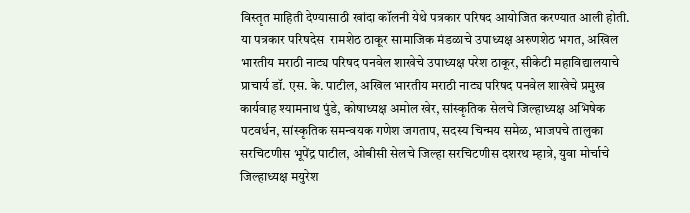विस्तृत माहिती देण्यासाठी खांदा कॉलनी येथे पत्रकार परिषद आयोजित करण्यात आली होती. या पत्रकार परिषदेस  रामशेठ ठाकूर सामाजिक मंडळाचे उपाध्यक्ष अरुणशेठ भगत, अखिल भारतीय मराठी नाट्य परिषद पनवेल शाखेचे उपाध्यक्ष परेश ठाकूर, सीकेटी महाविद्यालयाचे प्राचार्य डॉ. एस. के. पाटील, अखिल भारतीय मराठी नाट्य परिषद पनवेल शाखेचे प्रमुख कार्यवाह श्यामनाथ पुंडे, कोषाध्यक्ष अमोल खेर, सांस्कृतिक सेलचे जिल्हाध्यक्ष अभिषेक पटवर्धन, सांस्कृतिक समन्वयक गणेश जगताप, सदस्य चिन्मय समेळ, भाजपचे तालुका सरचिटणीस भूपेंद्र पाटील, ओबीसी सेलचे जिल्हा सरचिटणीस दशरथ म्हात्रे, युवा मोर्चाचे जिल्हाध्यक्ष मयुरेश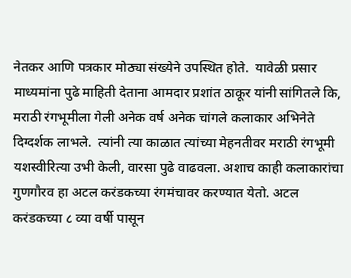नेतकर आणि पत्रकार मोठ्या संख्येने उपस्थित होते.  यावेळी प्रसार माध्यमांना पुढे माहिती देताना आमदार प्रशांत ठाकूर यांनी सांगितले कि, मराठी रंगभूमीला गेली अनेक वर्ष अनेक चांगले कलाकार अभिनेते दिग्दर्शक लाभले.  त्यांनी त्या काळात त्यांच्या मेहनतीवर मराठी रंगभूमी यशस्वीरित्या उभी केली, वारसा पुढे वाढवला. अशाच काही कलाकारांचा गुणगौरव हा अटल करंडकच्या रंगमंचावर करण्यात येतो. अटल करंडकच्या ८ व्या वर्षी पासून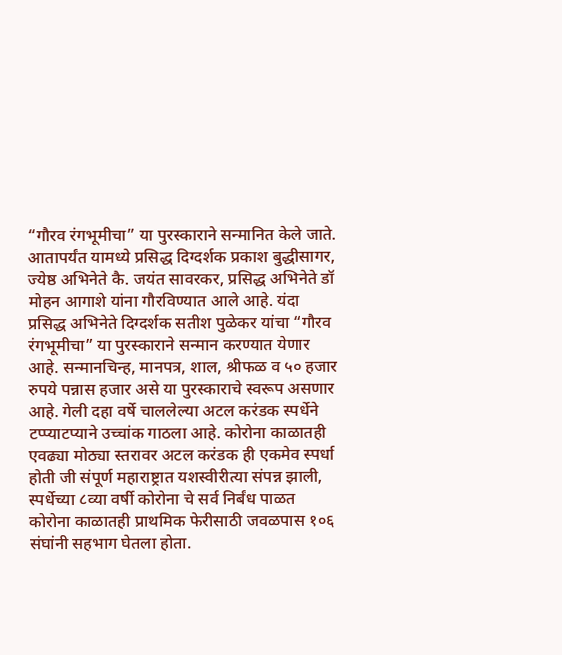“गौरव रंगभूमीचा” या पुरस्काराने सन्मानित केले जाते. आतापर्यंत यामध्ये प्रसिद्ध दिग्दर्शक प्रकाश बुद्धीसागर, ज्येष्ठ अभिनेते कै. जयंत सावरकर, प्रसिद्ध अभिनेते डॉ मोहन आगाशे यांना गौरविण्यात आले आहे. यंदा प्रसिद्ध अभिनेते दिग्दर्शक सतीश पुळेकर यांचा “गौरव रंगभूमीचा” या पुरस्काराने सन्मान करण्यात येणार आहे. सन्मानचिन्ह, मानपत्र, शाल, श्रीफळ व ५० हजार रुपये पन्नास हजार असे या पुरस्काराचे स्वरूप असणार आहे. गेली दहा वर्षे चाललेल्या अटल करंडक स्पर्धेने टप्प्याटप्याने उच्चांक गाठला आहे. कोरोना काळातही एवढ्या मोठ्या स्तरावर अटल करंडक ही एकमेव स्पर्धा होती जी संपूर्ण महाराष्ट्रात यशस्वीरीत्या संपन्न झाली, स्पर्धेच्या ८व्या वर्षी कोरोना चे सर्व निर्बंध पाळत कोरोना काळातही प्राथमिक फेरीसाठी जवळपास १०६ संघांनी सहभाग घेतला होता.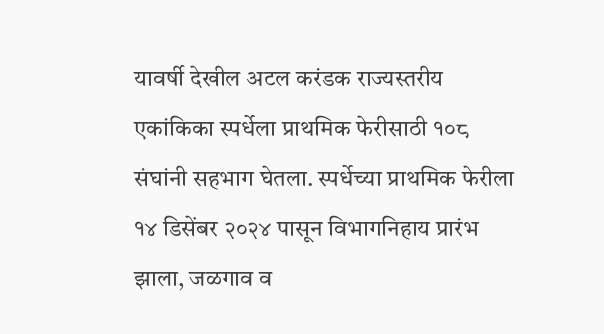यावर्षी देखील अटल करंडक राज्यस्तरीय एकांकिका स्पर्धेला प्राथमिक फेरीसाठी १०८ संघांनी सहभाग घेतला. स्पर्धेच्या प्राथमिक फेरीला १४ डिसेंबर २०२४ पासून विभागनिहाय प्रारंभ झाला, जळगाव व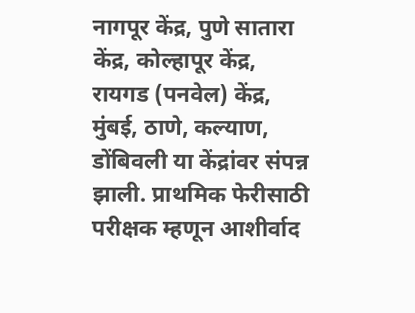नागपूर केंद्र, पुणे सातारा केंद्र, कोल्हापूर केंद्र, रायगड (पनवेल) केंद्र, मुंबई, ठाणे, कल्याण, डोंबिवली या केंद्रांवर संपन्न झाली. प्राथमिक फेरीसाठी परीक्षक म्हणून आशीर्वाद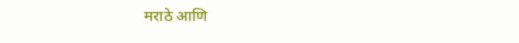मराठे आणि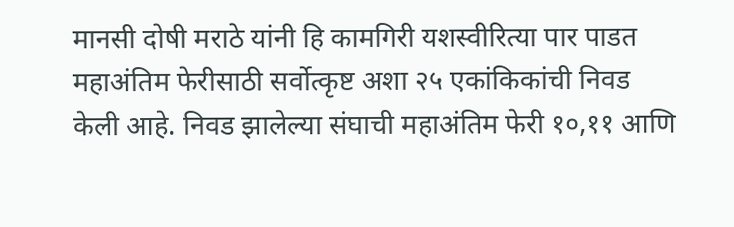मानसी दोषी मराठे यांनी हि कामगिरी यशस्वीरित्या पार पाडत महाअंतिम फेरीसाठी सर्वोत्कृष्ट अशा २५ एकांकिकांची निवड केली आहे. निवड झालेल्या संघाची महाअंतिम फेरी १०,११ आणि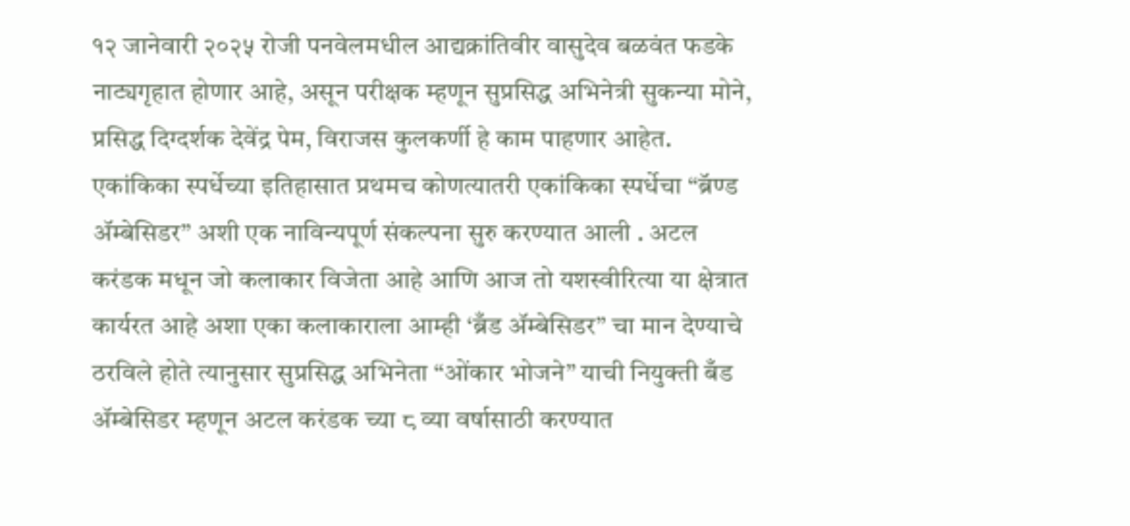१२ जानेवारी २०२५ रोजी पनवेलमधील आद्यक्रांतिवीर वासुदेव बळवंत फडके नाट्यगृहात होणार आहे, असून परीक्षक म्हणून सुप्रसिद्ध अभिनेत्री सुकन्या मोने, प्रसिद्ध दिग्दर्शक देवेंद्र पेम, विराजस कुलकर्णी हे काम पाहणार आहेत.  एकांकिका स्पर्धेच्या इतिहासात प्रथमच कोणत्यातरी एकांकिका स्पर्धेचा “ब्रॅण्ड ॲम्बेसिडर” अशी एक नाविन्यपूर्ण संकल्पना सुरु करण्यात आली . अटल करंडक मधून जो कलाकार विजेता आहे आणि आज तो यशस्वीरित्या या क्षेत्रात कार्यरत आहे अशा एका कलाकाराला आम्ही ‘ब्रँड ॲम्बेसिडर” चा मान देण्याचे ठरविले होते त्यानुसार सुप्रसिद्ध अभिनेता “ओंकार भोजने” याची नियुक्ती बँड ॲम्बेसिडर म्हणून अटल करंडक च्या ८ व्या वर्षासाठी करण्यात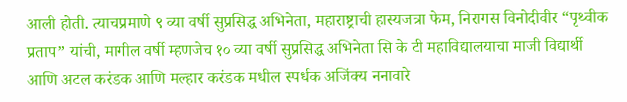आली होती. त्याचप्रमाणे ९ व्या वर्षी सुप्रसिद्ध अभिनेता, महाराष्ट्राची हास्यजत्रा फेम, निरागस विनोदीवीर “पृथ्वीक प्रताप” यांची, मागील वर्षी म्हणजेच १० व्या वर्षी सुप्रसिद्ध अभिनेता सि के टी महाविद्यालयाचा माजी विद्यार्थी आणि अटल करंडक आणि मल्हार करंडक मधील स्पर्धक अजिंक्य ननावारे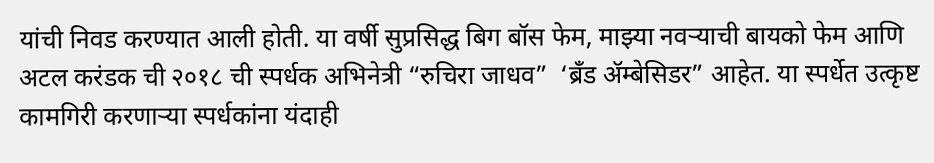यांची निवड करण्यात आली होती. या वर्षी सुप्रसिद्ध बिग बॉस फेम, माझ्या नवऱ्याची बायको फेम आणि अटल करंडक ची २०१८ ची स्पर्धक अभिनेत्री “रुचिरा जाधव”  ‘ब्रँड ॲम्बेसिडर” आहेत. या स्पर्धेत उत्कृष्ट कामगिरी करणाऱ्या स्पर्धकांना यंदाही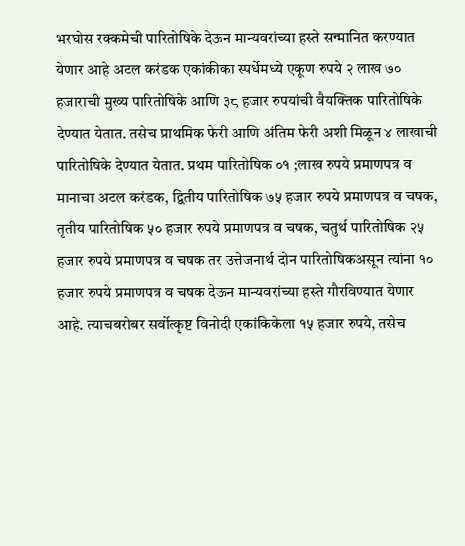भरघोस रक्कमेची पारितोषिके देऊन मान्यवरांच्या हस्ते सन्मानित करण्यात येणार आहे अटल करंडक एकांकीका स्पर्धेमध्ये एकूण रुपये २ लाख ७० हजाराची मुख्य पारितोषिके आणि ३८ हजार रुपयांची वैयक्तिक पारितोषिके देण्यात येतात. तसेच प्राथमिक फेरी आणि अंतिम फेरी अशी मिळून ४ लाखाची पारितोषिके देण्यात येतात. प्रथम पारितोषिक ०१ ;लाख रुपये प्रमाणपत्र व मानाचा अटल करंडक, द्वितीय पारितोषिक ७५ हजार रुपये प्रमाणपत्र व चषक, तृतीय पारितोषिक ५० हजार रुपये प्रमाणपत्र व चषक, चतुर्थ पारितोषिक २५ हजार रुपये प्रमाणपत्र व चषक तर उत्तेजनार्थ दोन पारितोषिकअसून त्यांना १० हजार रुपये प्रमाणपत्र व चषक देऊन मान्यवरांच्या हस्ते गौरविण्यात येणार आहे. त्याचबरोबर सर्वोत्कृष्ट विनोदी एकांकिकेला १५ हजार रुपये, तसेच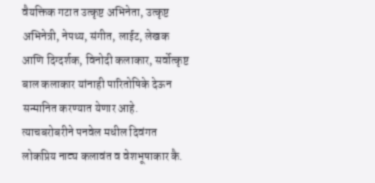वैयक्तिक गटात उत्कृष्ट अभिनेता, उत्कृष्ट अभिनेत्री, नेपथ्य, संगीत, लाईट, लेखक आणि दिग्दर्शक, विनोदी कलाकार, सर्वोत्कृष्ट बाल कलाकार यांनाही पारितोषिके देऊन सन्मानित करण्यात येणार आहे. त्याचबरोबरीने पनवेल मधील दिवंगत लोकप्रिय नाट्य कलावंत व वेशभूषाकार कै.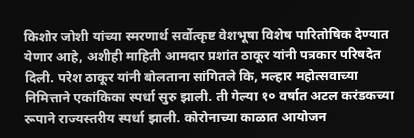किशोर जोशी यांच्या स्मरणार्थ सर्वोत्कृष्ट वेशभूषा विशेष पारितोषिक देण्यात येणार आहे, अशीही माहिती आमदार प्रशांत ठाकूर यांनी पत्रकार परिषदेत दिली. परेश ठाकूर यांनी बोलताना सांगितले कि, मल्हार महोत्सवाच्या निमित्ताने एकांकिका स्पर्धा सुरु झाली. ती गेल्या १० वर्षात अटल करंडकच्या रूपाने राज्यस्तरीय स्पर्धा झाली. कोरोनाच्या काळात आयोजन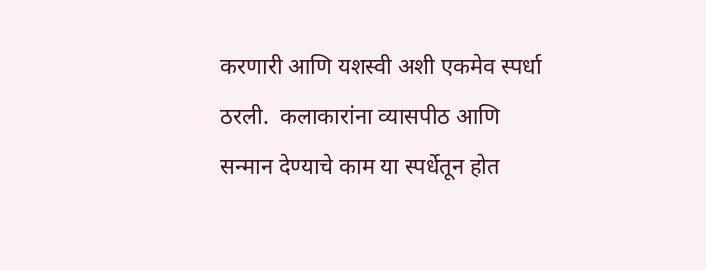करणारी आणि यशस्वी अशी एकमेव स्पर्धा ठरली.  कलाकारांना व्यासपीठ आणि सन्मान देण्याचे काम या स्पर्धेतून होत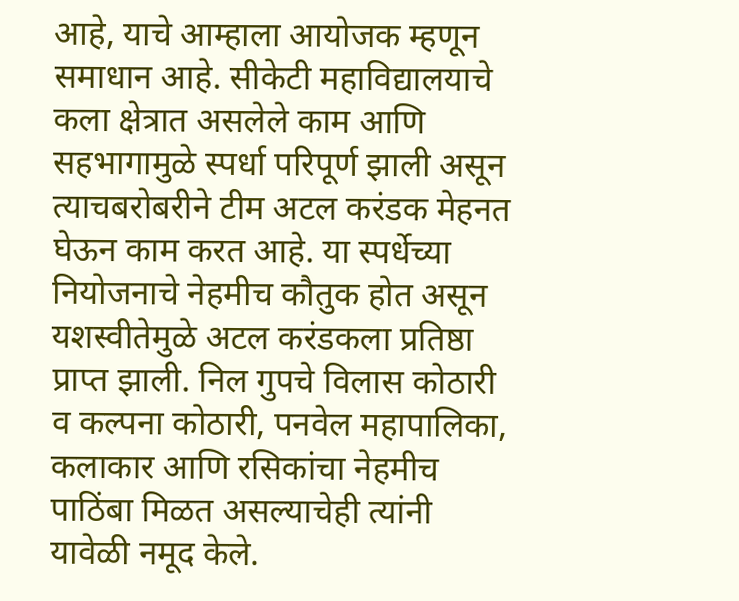आहे, याचे आम्हाला आयोजक म्हणून समाधान आहे. सीकेटी महाविद्यालयाचे कला क्षेत्रात असलेले काम आणि सहभागामुळे स्पर्धा परिपूर्ण झाली असून त्याचबरोबरीने टीम अटल करंडक मेहनत घेऊन काम करत आहे. या स्पर्धेच्या नियोजनाचे नेहमीच कौतुक होत असून यशस्वीतेमुळे अटल करंडकला प्रतिष्ठा प्राप्त झाली. निल गुपचे विलास कोठारी व कल्पना कोठारी, पनवेल महापालिका, कलाकार आणि रसिकांचा नेहमीच पाठिंबा मिळत असल्याचेही त्यांनी यावेळी नमूद केले.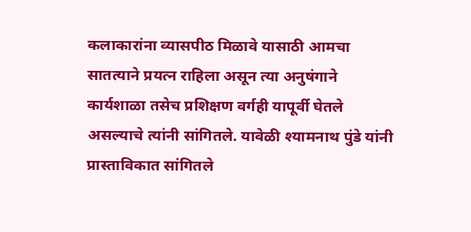कलाकारांना व्यासपीठ मिळावे यासाठी आमचा सातत्याने प्रयत्न राहिला असून त्या अनुषंगाने कार्यशाळा तसेच प्रशिक्षण वर्गही यापूर्वी घेतले असल्याचे त्यांनी सांगितले. यावेळी श्यामनाथ पुंडे यांनी प्रास्ताविकात सांगितले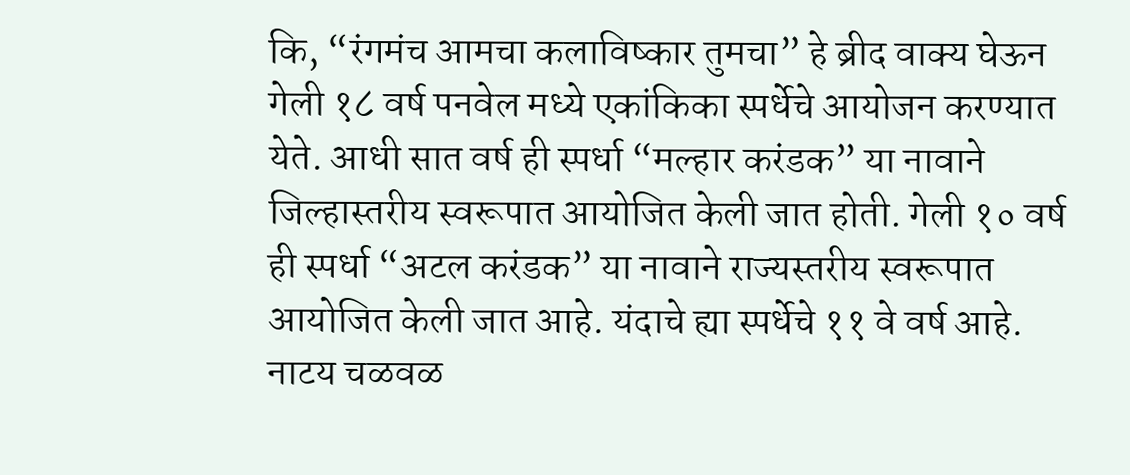कि, “रंगमंच आमचा कलाविष्कार तुमचा” हे ब्रीद वाक्य घेऊन गेली १८ वर्ष पनवेल मध्ये एकांकिका स्पर्धेचे आयोजन करण्यात येते. आधी सात वर्ष ही स्पर्धा “मल्हार करंडक” या नावाने जिल्हास्तरीय स्वरूपात आयोजित केली जात होती. गेली १० वर्ष ही स्पर्धा “अटल करंडक” या नावाने राज्यस्तरीय स्वरूपात आयोजित केली जात आहे. यंदाचे ह्या स्पर्धेचे ११ वे वर्ष आहे. नाटय चळवळ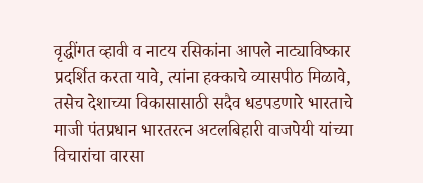वृद्धींगत व्हावी व नाटय रसिकांना आपले नाट्याविष्कार प्रदर्शित करता यावे, त्यांना हक्काचे व्यासपीठ मिळावे, तसेच देशाच्या विकासासाठी सदैव धडपडणारे भारताचे माजी पंतप्रधान भारतरत्न अटलबिहारी वाजपेयी यांच्या विचारांचा वारसा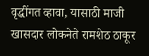वृद्धींगत व्हावा, यासाठी माजी खासदार लोकनेते रामशेठ ठाकूर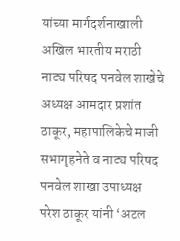यांच्या मार्गदर्शनाखाली अखिल भारतीय मराठी नाट्य परिषद पनवेल शाखेचे अध्यक्ष आमदार प्रशांत ठाकूर, महापालिकेचे माजी सभागृहनेते व नाट्य परिषद पनवेल शाखा उपाध्यक्ष परेश ठाकूर यांनी ‘अटल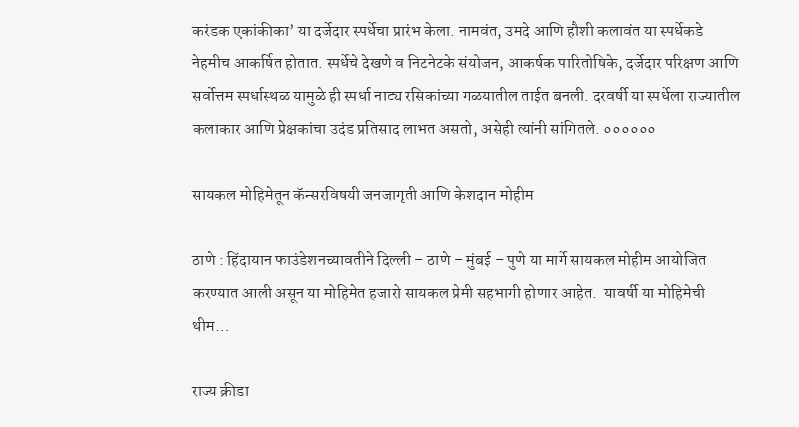करंडक एकांकीका’ या दर्जेदार स्पर्धेचा प्रारंभ केला. नामवंत, उमदे आणि हौशी कलावंत या स्पर्धेकडे नेहमीच आकर्षित होतात. स्पर्धेचे देखणे व निटनेटके संयोजन, आकर्षक पारितोषिके, दर्जेदार परिक्षण आणि सर्वोत्तम स्पर्धास्थळ यामुळे ही स्पर्धा नाट्य रसिकांच्या गळयातील ताईत बनली. दरवर्षी या स्पर्धेला राज्यातील कलाकार आणि प्रेक्षकांचा उदंड प्रतिसाद लाभत असतो, असेही त्यांनी सांगितले. ००००००

सायकल मोहिमेतून कॅन्सरविषयी जनजागृती आणि केशदान मोहीम

ठाणे : हिंदायान फाउंडेशनच्यावतीने दिल्ली – ठाणे – मुंबई – पुणे या मार्गे सायकल मोहीम आयोजित करण्यात आली असून या मोहिमेत हजारो सायकल प्रेमी सहभागी होणार आहेत.  यावर्षी या मोहिमेची थीम…

राज्य क्रीडा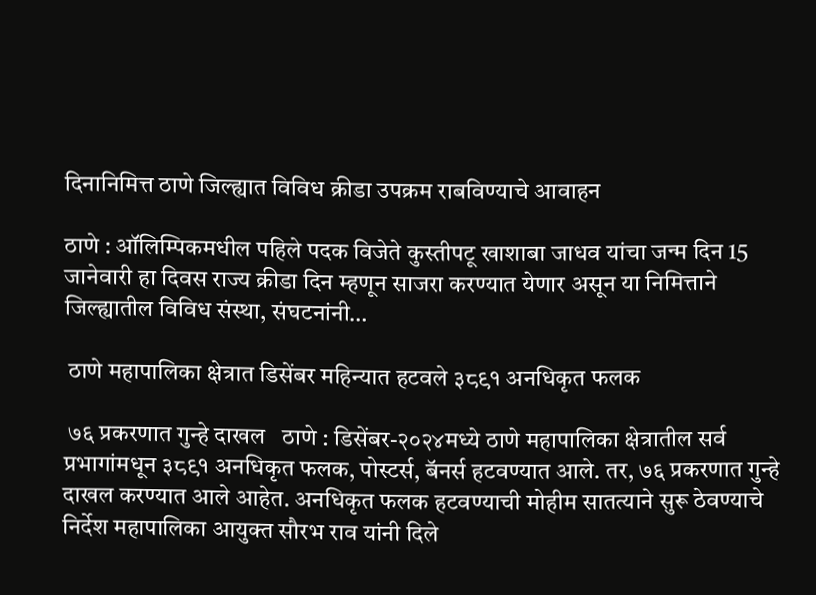दिनानिमित्त ठाणे जिल्ह्यात विविध क्रीडा उपक्रम राबविण्याचे आवाहन

ठाणे : ऑलिम्पिकमधील पहिले पदक विजेते कुस्तीपटू खाशाबा जाधव यांचा जन्म दिन 15 जानेवारी हा दिवस राज्य क्रीडा दिन म्हणून साजरा करण्यात येणार असून या निमित्ताने जिल्ह्यातील विविध संस्था, संघटनांनी…

 ठाणे महापालिका क्षेत्रात डिसेंबर महिन्यात हटवले ३८९१ अनधिकृत फलक

 ७६ प्रकरणात गुन्हे दाखल   ठाणे : डिसेंबर-२०२४मध्ये ठाणे महापालिका क्षेत्रातील सर्व प्रभागांमधून ३८९१ अनधिकृत फलक, पोस्टर्स, बॅनर्स हटवण्यात आले. तर, ७६ प्रकरणात गुन्हे दाखल करण्यात आले आहेत. अनधिकृत फलक हटवण्याची मोहीम सातत्याने सुरू ठेवण्याचे निर्देश महापालिका आयुक्त सौरभ राव यांनी दिले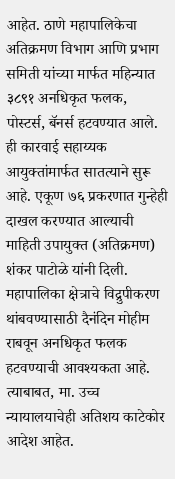आहेत. ठाणे महापालिकेचा अतिक्रमण विभाग आणि प्रभाग समिती यांच्या मार्फत महिन्यात ३८९१ अनधिकृत फलक, पोस्टर्स, बॅनर्स हटवण्यात आले. ही कारवाई सहाय्यक आयुक्तांमार्फत सातत्याने सुरू आहे. एकूण ७६ प्रकरणात गुन्हेही दाखल करण्यात आल्याची माहिती उपायुक्त (अतिक्रमण) शंकर पाटोळे यांनी दिली. महापालिका क्षेत्राचे विद्रुपीकरण थांबवण्यासाठी दैनंदिन मोहीम राबवून अनधिकृत फलक हटवण्याची आवश्यकता आहे. त्याबाबत, मा. उच्च न्यायालयाचेही अतिशय काटेकोर आदेश आहेत.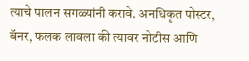त्याचे पालन सगळ्यांनी करावे. अनधिकृत पोस्टर, बॅनर, फलक लावला की त्यावर नोटीस आणि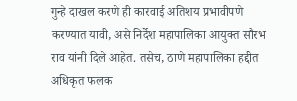गुन्हे दाखल करणे ही कारवाई अतिशय प्रभावीपणे करण्यात यावी, असे निर्देश महापालिका आयुक्त सौरभ राव यांनी दिले आहेत. तसेच, ठाणे महापालिका हद्दीत अधिकृत फलक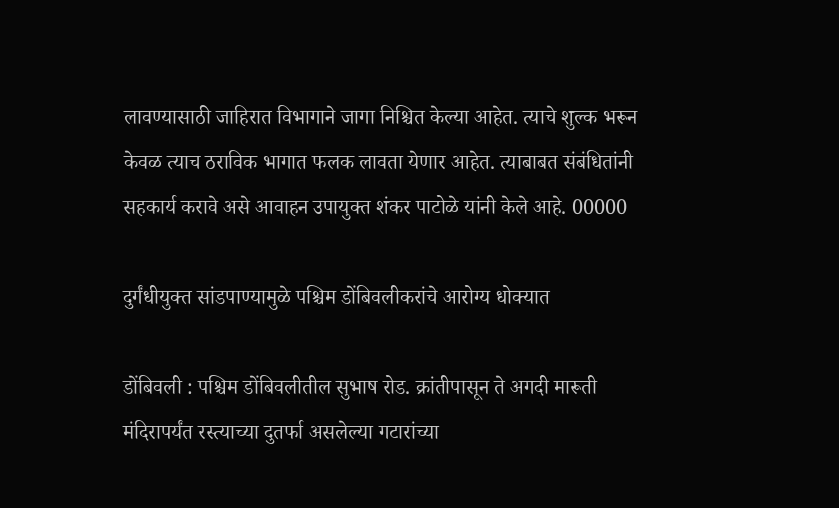लावण्यासाठी जाहिरात विभागाने जागा निश्चित केल्या आहेत. त्याचे शुल्क भरून केवळ त्याच ठराविक भागात फलक लावता येणार आहेत. त्याबाबत संबंधितांनी सहकार्य करावे असे आवाहन उपायुक्त शंकर पाटोळे यांनी केले आहे. 00000

दुर्गंधीयुक्त सांडपाण्यामुळे पश्चिम डोंबिवलीकरांचे आरोग्य धोक्यात

डोंबिवली : पश्चिम डोंबिवलीतील सुभाष रोड. क्रांतीपासून ते अगदी मारूती मंदिरापर्यंत रस्त्याच्या दुतर्फा असलेल्या गटारांच्या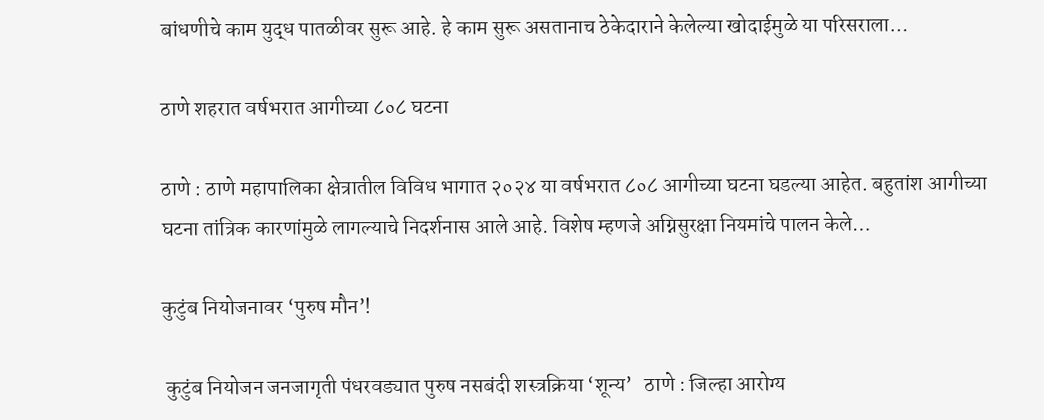बांधणीचे काम युद्ध पातळीवर सुरू आहे. हे काम सुरू असतानाच ठेकेदाराने केलेल्या खोदाईमुळे या परिसराला…

ठाणे शहरात वर्षभरात आगीच्या ८०८ घटना

ठाणे : ठाणे महापालिका क्षेत्रातील विविध भागात २०२४ या वर्षभरात ८०८ आगीच्या घटना घडल्या आहेत. बहुतांश आगीच्या घटना तांत्रिक कारणांमुळे लागल्याचे निदर्शनास आले आहे. विशेष म्हणजे अग्निसुरक्षा नियमांचे पालन केले…

कुटुंब नियोजनावर ‘पुरुष मौन’!

 कुटुंब नियोजन जनजागृती पंधरवड्यात पुरुष नसबंदी शस्त्रक्रिया ‘शून्य’   ठाणे : जिल्हा आरोग्य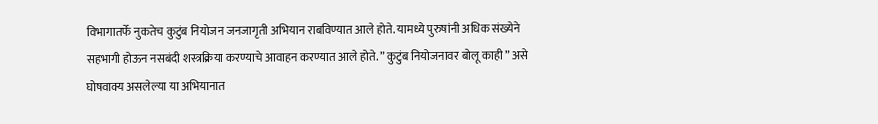विभागातर्फे नुकतेच कुटुंब नियोजन जनजागृती अभियान राबविण्यात आले होते. यामध्ये पुरुषांनी अधिक संख्येने सहभागी होऊन नसबंदी शस्त्रक्रिया करण्याचे आवाहन करण्यात आले होते. ” कुटुंब नियोजनावर बोलू काही ” असे घोषवाक्य असलेल्या या अभियानात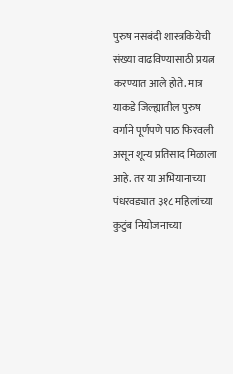पुरुष नसबंदी शास्त्रकियेची संख्या वाढविण्यासाठी प्रयत्न करण्यात आले होते. मात्र याकडे जिल्ह्यातील पुरुष वर्गाने पूर्णपणे पाठ फिरवली असून शून्य प्रतिसाद मिळाला आहे. तर या अभियानाच्या पंधरवड्यात ३१८ महिलांच्या कुटुंब नियोजनाच्या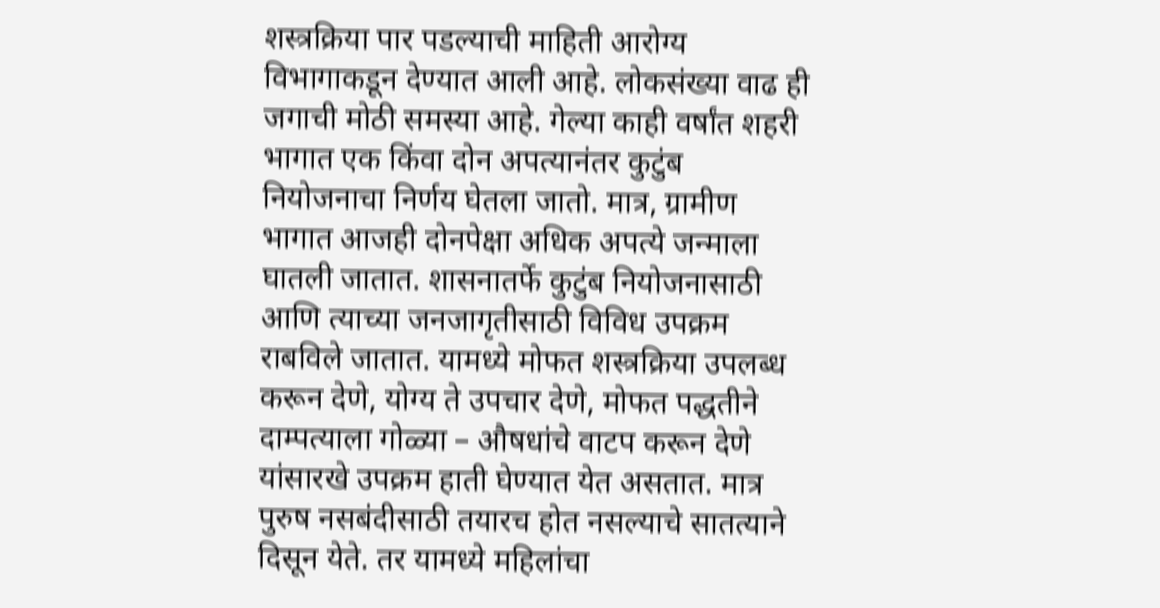शस्त्रक्रिया पार पडल्याची माहिती आरोग्य विभागाकडून देण्यात आली आहे. लोकसंख्या वाढ ही जगाची मोठी समस्या आहे. गेल्या काही वर्षांत शहरी भागात एक किंवा दोन अपत्यानंतर कुटुंब नियोजनाचा निर्णय घेतला जातो. मात्र, ग्रामीण भागात आजही दोनपेक्षा अधिक अपत्ये जन्माला घातली जातात. शासनातर्फे कुटुंब नियोजनासाठी आणि त्याच्या जनजागृतीसाठी विविध उपक्रम राबविले जातात. यामध्ये मोफत शस्त्रक्रिया उपलब्ध करून देणे, योग्य ते उपचार देणे, मोफत पद्धतीने दाम्पत्याला गोळ्या – औषधांचे वाटप करून देणे यांसारखे उपक्रम हाती घेण्यात येत असतात. मात्र पुरुष नसबंदीसाठी तयारच होत नसल्याचे सातत्याने दिसून येते. तर यामध्ये महिलांचा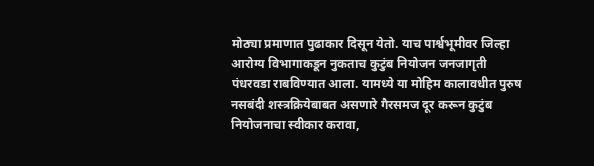मोठ्या प्रमाणात पुढाकार दिसून येतो. याच पार्श्वभूमीवर जिल्हा आरोग्य विभागाकडून नुकताच कुटुंब नियोजन जनजागृती पंधरवडा राबविण्यात आला. यामध्ये या मोहिम कालावधीत पुरुष नसबंदी शस्त्रक्रियेबाबत असणारे गैरसमज दूर करून कुटुंब नियोजनाचा स्वीकार करावा,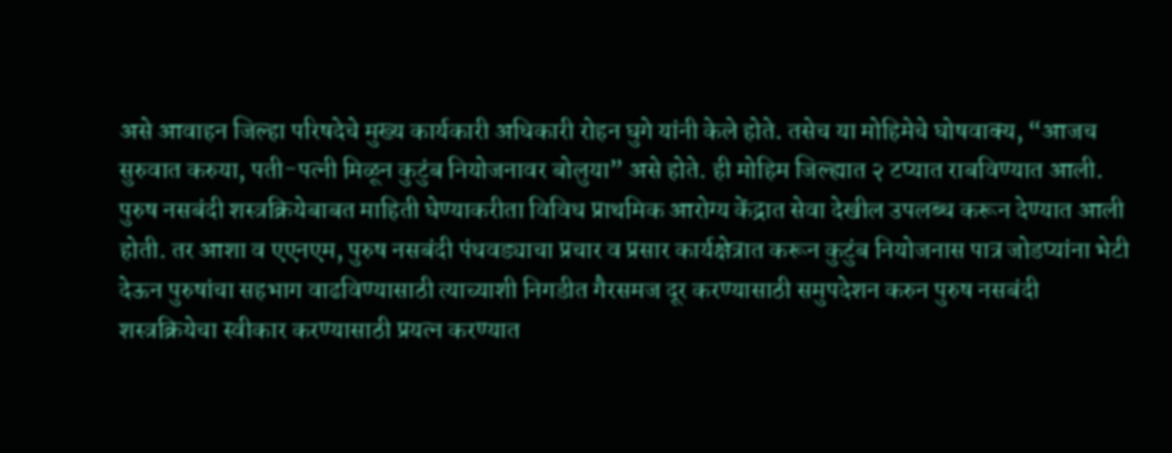असे आवाहन जिल्हा परिषदेचे मुख्य कार्यकारी अधिकारी रोहन घुगे यांनी केले होते. तसेच या मोहिमेचे घोषवाक्य, “आजच सुरुवात करुया, पती-पत्नी मिळून कुटुंब नियोजनावर बोलुया” असे होते. ही मोहिम जिल्ह्यात २ टप्यात राबविण्यात आली. पुरुष नसबंदी शस्त्रक्रियेबाबत माहिती घेण्याकरीता विविध प्राथमिक आरोग्य केंद्रात सेवा देखील उपलब्ध करून देण्यात आली होती. तर आशा व एएनएम, पुरुष नसबंदी पंधवड्याचा प्रचार व प्रसार कार्यक्षेत्रात करून कुटुंब नियोजनास पात्र जोडप्यांना भेटी देऊन पुरुषांचा सहभाग वाढविण्यासाठी त्याच्याशी निगडीत गैरसमज दूर करण्यासाठी समुपदेशन करुन पुरुष नसबंदी शस्त्रक्रियेचा स्वीकार करण्यासाठी प्रयत्न करण्यात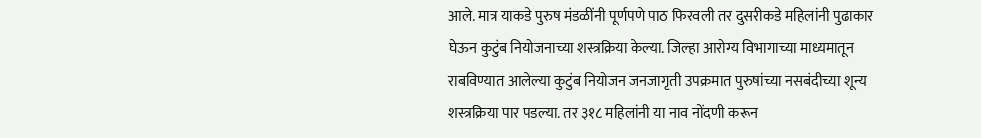आले. मात्र याकडे पुरुष मंडळींनी पूर्णपणे पाठ फिरवली तर दुसरीकडे महिलांनी पुढाकार घेऊन कुटुंब नियोजनाच्या शस्त्रक्रिया केल्या. जिल्हा आरोग्य विभागाच्या माध्यमातून राबविण्यात आलेल्या कुटुंब नियोजन जनजागृती उपक्रमात पुरुषांच्या नसबंदीच्या शून्य शस्त्रक्रिया पार पडल्या. तर ३१८ महिलांनी या नाव नोंदणी करून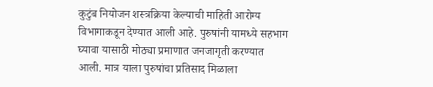कुटुंब नियोजन शस्त्रक्रिया केल्याची माहिती आरोग्य विभागाकडून देण्यात आली आहे. पुरुषांनी यामध्ये सहभाग घ्यावा यासाठी मोठ्या प्रमाणात जनजागृती करण्यात आली. मात्र याला पुरुषांचा प्रतिसाद मिळाला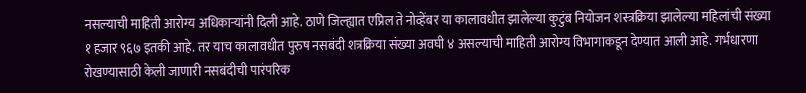नसल्याची माहिती आरोग्य अधिकाऱ्यांनी दिली आहे. ठाणे जिल्ह्यात एप्रिल ते नोव्हेंबर या कालावधीत झालेल्या कुटुंब नियोजन शस्त्रक्रिया झालेल्या महिलांची संख्या १ हजार ९६७ इतकी आहे. तर याच कालावधीत पुरुष नसबंदी शत्रक्रिया संख्या अवघी ४ असल्याची माहिती आरोग्य विभागाकडून देण्यात आली आहे. गर्भधारणा रोखण्यासाठी केली जाणारी नसबंदीची पारंपरिक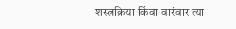शस्त्रक्रिया किंवा वारंवार त्या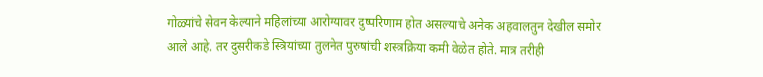गोळ्यांचे सेवन केल्याने महिलांच्या आरोग्यावर दुष्परिणाम होत असल्याचे अनेक अहवालतुन देखील समोर आले आहे. तर दुसरीकडे स्त्रियांच्या तुलनेत पुरुषांची शस्त्रक्रिया कमी वेळेत होते. मात्र तरीही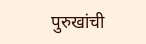पुरुखांची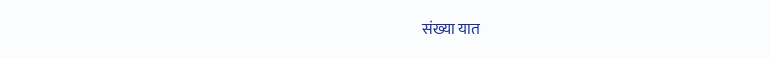संख्या यात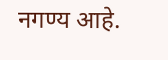नगण्य आहे.